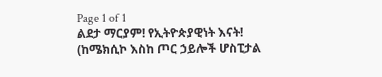Page 1 of 1
ልደታ ማርያም! የኢትዮጵያዊነት እናት! (ከሜክሲኮ እስከ ጦር ኃይሎች ሆስፒታል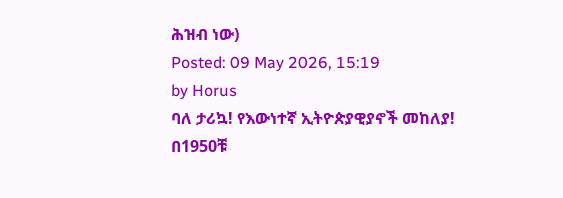ሕዝብ ነው)
Posted: 09 May 2026, 15:19
by Horus
ባለ ታሪኳ! የእውነተኛ ኢትዮጵያዊያኖች መከለያ!
በ1950ቹ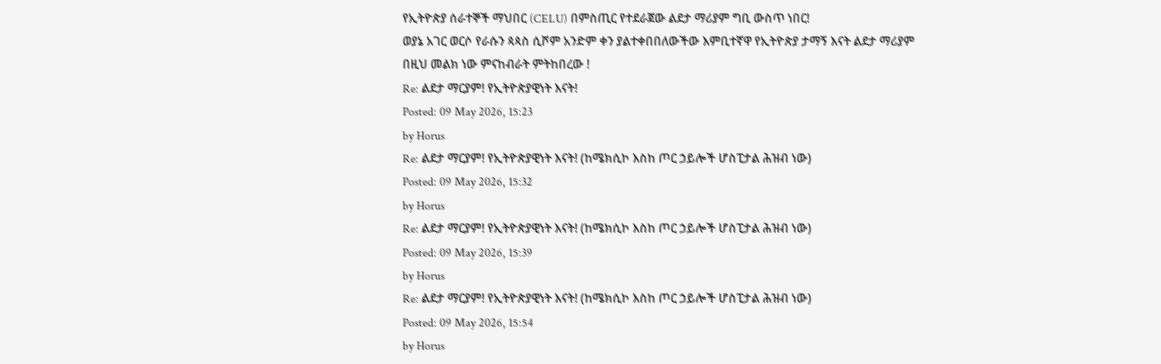የኢትዮጵያ ሰራተኞች ማህበር (CELU) በምስጢር የተደራጀው ልደታ ማሪያም ግቢ ውስጥ ነበር!
ወያኔ አገር ወርሶ የራሱን ጳጳስ ሲሾም አንድም ቀን ያልተቀበበለውችው እምቢተኛዋ የኢትዮጵያ ታማኝ እናት ልደታ ማሪያም
በዚህ መልክ ነው ምናከብራት ምትከበረው !
Re: ልደታ ማርያም! የኢትዮጵያዊነት እናት!
Posted: 09 May 2026, 15:23
by Horus
Re: ልደታ ማርያም! የኢትዮጵያዊነት እናት! (ከሜክሲኮ እስከ ጦር ኃይሎች ሆስፒታል ሕዝብ ነው)
Posted: 09 May 2026, 15:32
by Horus
Re: ልደታ ማርያም! የኢትዮጵያዊነት እናት! (ከሜክሲኮ እስከ ጦር ኃይሎች ሆስፒታል ሕዝብ ነው)
Posted: 09 May 2026, 15:39
by Horus
Re: ልደታ ማርያም! የኢትዮጵያዊነት እናት! (ከሜክሲኮ እስከ ጦር ኃይሎች ሆስፒታል ሕዝብ ነው)
Posted: 09 May 2026, 15:54
by Horus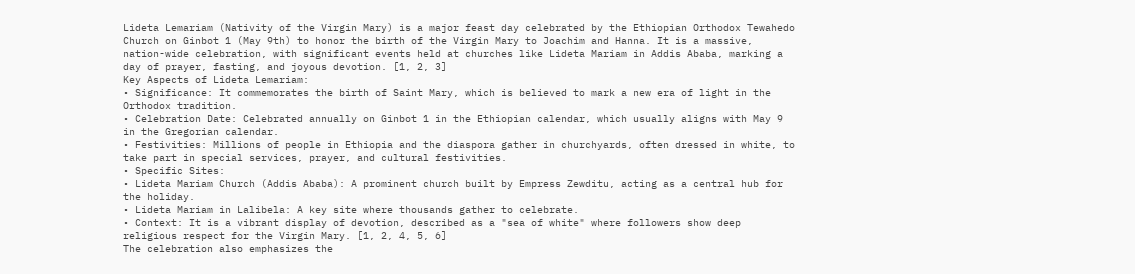Lideta Lemariam (Nativity of the Virgin Mary) is a major feast day celebrated by the Ethiopian Orthodox Tewahedo Church on Ginbot 1 (May 9th) to honor the birth of the Virgin Mary to Joachim and Hanna. It is a massive, nation-wide celebration, with significant events held at churches like Lideta Mariam in Addis Ababa, marking a day of prayer, fasting, and joyous devotion. [1, 2, 3]
Key Aspects of Lideta Lemariam:
• Significance: It commemorates the birth of Saint Mary, which is believed to mark a new era of light in the Orthodox tradition.
• Celebration Date: Celebrated annually on Ginbot 1 in the Ethiopian calendar, which usually aligns with May 9 in the Gregorian calendar.
• Festivities: Millions of people in Ethiopia and the diaspora gather in churchyards, often dressed in white, to take part in special services, prayer, and cultural festivities.
• Specific Sites:
• Lideta Mariam Church (Addis Ababa): A prominent church built by Empress Zewditu, acting as a central hub for the holiday.
• Lideta Mariam in Lalibela: A key site where thousands gather to celebrate.
• Context: It is a vibrant display of devotion, described as a "sea of white" where followers show deep religious respect for the Virgin Mary. [1, 2, 4, 5, 6]
The celebration also emphasizes the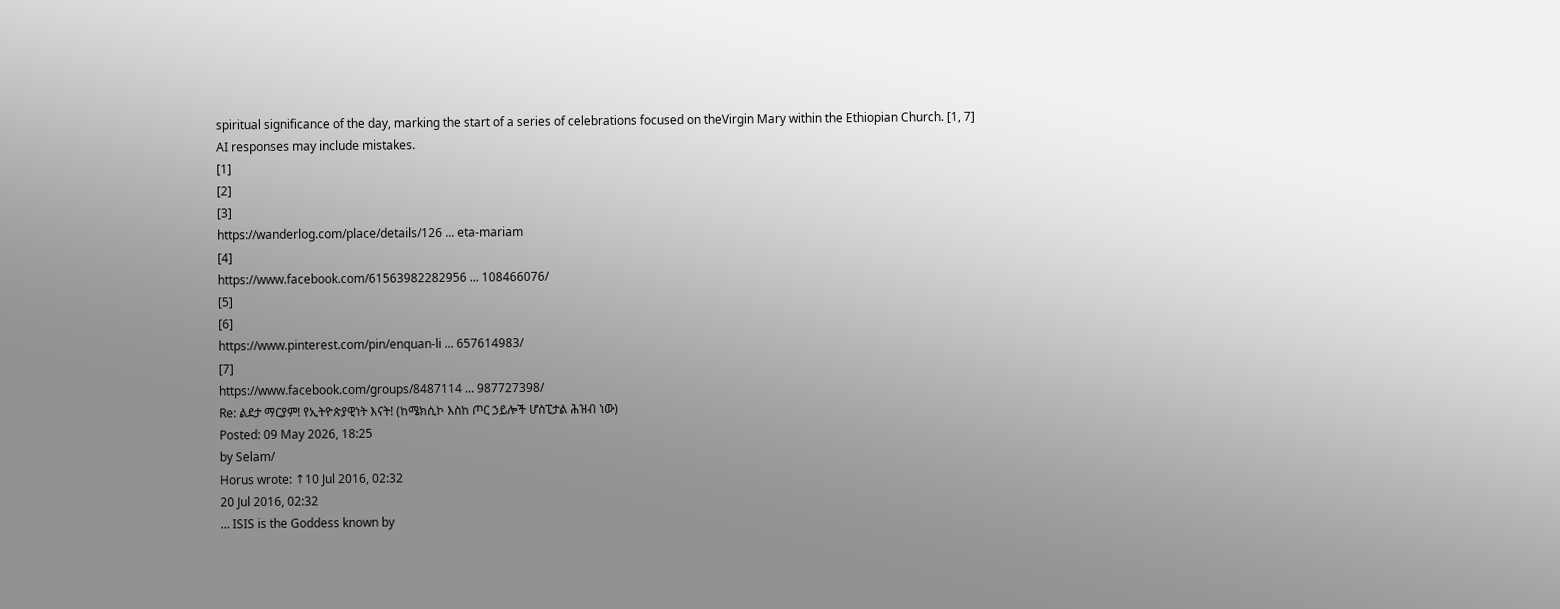spiritual significance of the day, marking the start of a series of celebrations focused on theVirgin Mary within the Ethiopian Church. [1, 7]
AI responses may include mistakes.
[1]
[2]
[3]
https://wanderlog.com/place/details/126 ... eta-mariam
[4]
https://www.facebook.com/61563982282956 ... 108466076/
[5]
[6]
https://www.pinterest.com/pin/enquan-li ... 657614983/
[7]
https://www.facebook.com/groups/8487114 ... 987727398/
Re: ልደታ ማርያም! የኢትዮጵያዊነት እናት! (ከሜክሲኮ እስከ ጦር ኃይሎች ሆስፒታል ሕዝብ ነው)
Posted: 09 May 2026, 18:25
by Selam/
Horus wrote: ↑10 Jul 2016, 02:32
20 Jul 2016, 02:32
… ISIS is the Goddess known by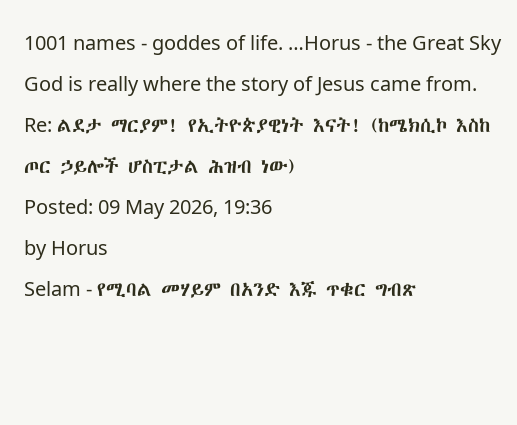1001 names - goddes of life. …Horus - the Great Sky God is really where the story of Jesus came from.
Re: ልደታ ማርያም! የኢትዮጵያዊነት እናት! (ከሜክሲኮ እስከ ጦር ኃይሎች ሆስፒታል ሕዝብ ነው)
Posted: 09 May 2026, 19:36
by Horus
Selam - የሚባል መሃይም በአንድ እጁ ጥቁር ግብጽ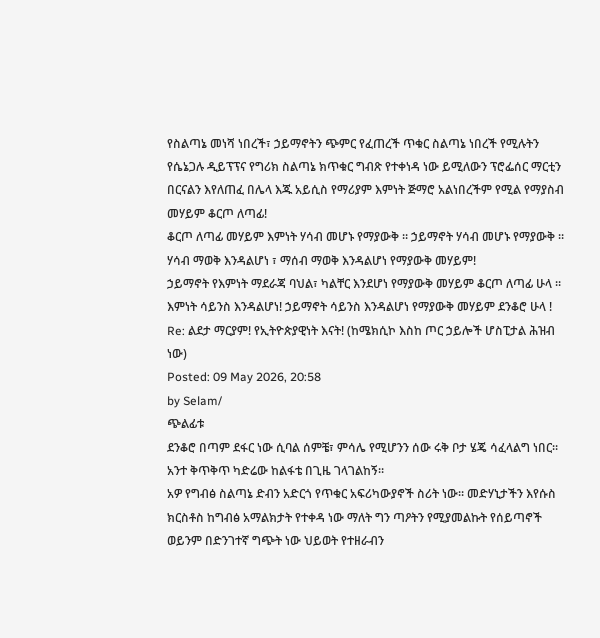የስልጣኔ መነሻ ነበረች፣ ኃይማኖትን ጭምር የፈጠረች ጥቁር ስልጣኔ ነበረች የሚሉትን የሴኔጋሉ ዲይፕፕና የግሪክ ስልጣኔ ክጥቁር ግብጽ የተቀነዳ ነው ይሚለውን ፕሮፌሰር ማርቲን በርናልን እየለጠፈ በሌላ እጁ አይሲስ የማሪያም እምነት ጅማሮ አልነበረችም የሚል የማያስብ መሃይም ቆርጦ ለጣፊ!
ቆርጦ ለጣፊ መሃይም እምነት ሃሳብ መሆኑ የማያውቅ ። ኃይማኖት ሃሳብ መሆኑ የማያውቅ ። ሃሳብ ማወቅ እንዳልሆነ ፣ ማሰብ ማወቅ እንዳልሆነ የማያውቅ መሃይም!
ኃይማኖት የእምነት ማደራጃ ባህል፣ ካልቸር እንደሆነ የማያውቅ መሃይም ቆርጦ ለጣፊ ሁላ ።
እምነት ሳይንስ እንዳልሆነ! ኃይማኖት ሳይንስ እንዳልሆነ የማያውቅ መሃይም ደንቆሮ ሁላ !
Re: ልደታ ማርያም! የኢትዮጵያዊነት እናት! (ከሜክሲኮ እስከ ጦር ኃይሎች ሆስፒታል ሕዝብ ነው)
Posted: 09 May 2026, 20:58
by Selam/
ጭልፊቱ
ደንቆሮ በጣም ደፋር ነው ሲባል ሰምቼ፣ ምሳሌ የሚሆንን ሰው ሩቅ ቦታ ሄጄ ሳፈላልግ ነበር። አንተ ቅጥቅጥ ካድሬው ከልፋቴ በጊዜ ገላገልከኝ።
አዎ የግብፅ ስልጣኔ ድብን አድርጎ የጥቁር አፍሪካውያኖች ስሪት ነው። መድሃኒታችን እየሱስ ክርስቶስ ከግብፅ አማልክታት የተቀዳ ነው ማለት ግን ጣዖትን የሚያመልኩት የሰይጣኖች ወይንም በድንገተኛ ግጭት ነው ህይወት የተዘራብን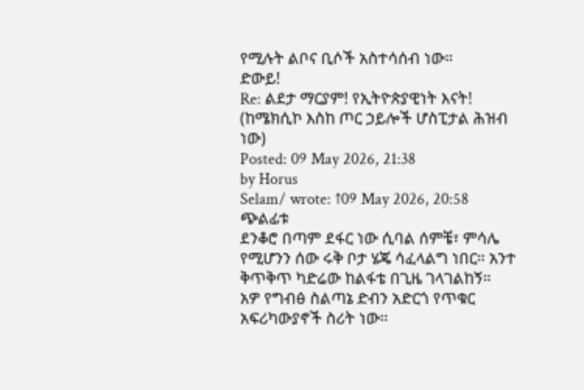የሚሉት ልቦና ቢሶች አስተሳሰብ ነው።
ድውይ!
Re: ልደታ ማርያም! የኢትዮጵያዊነት እናት! (ከሜክሲኮ እስከ ጦር ኃይሎች ሆስፒታል ሕዝብ ነው)
Posted: 09 May 2026, 21:38
by Horus
Selam/ wrote: ↑09 May 2026, 20:58
ጭልፊቱ
ደንቆሮ በጣም ደፋር ነው ሲባል ሰምቼ፣ ምሳሌ የሚሆንን ሰው ሩቅ ቦታ ሄጄ ሳፈላልግ ነበር። አንተ ቅጥቅጥ ካድሬው ከልፋቴ በጊዜ ገላገልከኝ።
አዎ የግብፅ ስልጣኔ ድብን አድርጎ የጥቁር አፍሪካውያኖች ስሪት ነው።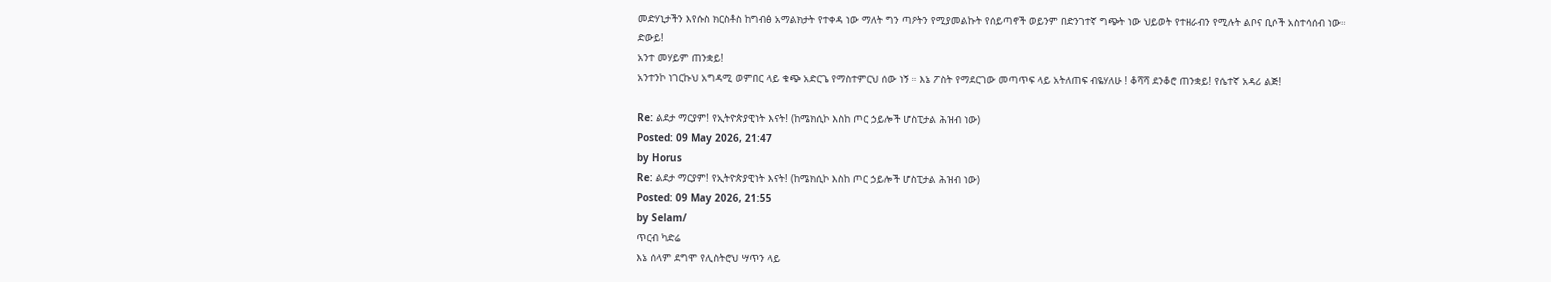መድሃኒታችን እየሱስ ክርስቶስ ከግብፅ አማልክታት የተቀዳ ነው ማለት ግን ጣዖትን የሚያመልኩት የሰይጣኖች ወይንም በድንገተኛ ግጭት ነው ህይወት የተዘራብን የሚሉት ልቦና ቢሶች አስተሳሰብ ነው።
ድውይ!
አንተ መሃይም ጠንቋይ!
አንተንኮ ነገርኩህ አግዳሚ ወምበር ላይ ቁጭ አድርጌ የማስተምርህ ሰው ነኝ ። እኔ ፖስት የማደርገው መጣጥፍ ላይ አትለጠፍ ብዬሃለሁ ! ቆሻሻ ደንቆሮ ጠንቋይ! የሴተኛ አዳሪ ልጅ!

Re: ልደታ ማርያም! የኢትዮጵያዊነት እናት! (ከሜክሲኮ እስከ ጦር ኃይሎች ሆስፒታል ሕዝብ ነው)
Posted: 09 May 2026, 21:47
by Horus
Re: ልደታ ማርያም! የኢትዮጵያዊነት እናት! (ከሜክሲኮ እስከ ጦር ኃይሎች ሆስፒታል ሕዝብ ነው)
Posted: 09 May 2026, 21:55
by Selam/
ጥርብ ካድሬ
እኔ ሰላም ደግሞ የሊስትሮህ ሣጥን ላይ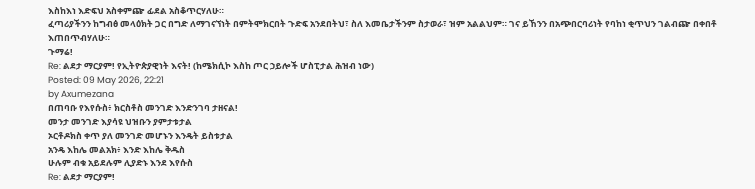እስከእነ እድፍህ አስቀምጬ ፊደል አስቆጥርሃለሁ።
ፈጣሪያችንን ከግብፅ መላዕክት ጋር በግድ ለማገናኘነት በምትሞክርበት ጉድፍ አንደበትህ፣ ስለ እመቤታችንም ስታወራ፣ ዝም አልልህም። ገና ይኸንን በአጭበርባሪነት የባከነ ቂጥህን ገልብጬ በቀበቶ እጠበጥብሃለሁ።
ጉማሬ!
Re: ልደታ ማርያም! የኢትዮጵያዊነት እናት! (ከሜክሲኮ እስከ ጦር ኃይሎች ሆስፒታል ሕዝብ ነው)
Posted: 09 May 2026, 22:21
by Axumezana
በጠባቡ የእየሱስ፥ ክርስቶስ መንገድ እንድንገባ ታዘናል!
መንታ መንገድ እያሳዩ ህዝቡን ያምታቱታል
ኦርቶዶክስ ቀጥ ያለ መንገድ መሆኑን እንዴት ይስቱታል
አንዴ እከሌ መልአክ፥ እንድ እከሌ ቅዱስ
ሁሉም ብቁ አይደሉም ሊያድኑ እንደ እየሱስ
Re: ልደታ ማርያም!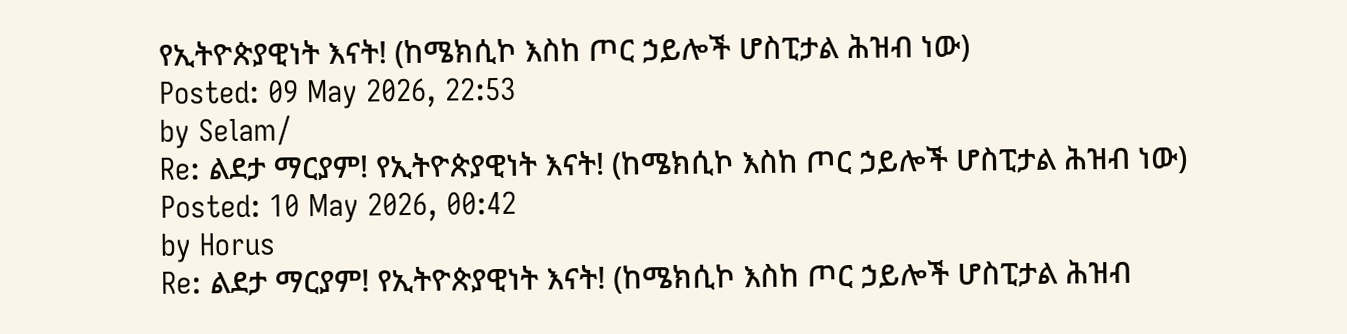የኢትዮጵያዊነት እናት! (ከሜክሲኮ እስከ ጦር ኃይሎች ሆስፒታል ሕዝብ ነው)
Posted: 09 May 2026, 22:53
by Selam/
Re: ልደታ ማርያም! የኢትዮጵያዊነት እናት! (ከሜክሲኮ እስከ ጦር ኃይሎች ሆስፒታል ሕዝብ ነው)
Posted: 10 May 2026, 00:42
by Horus
Re: ልደታ ማርያም! የኢትዮጵያዊነት እናት! (ከሜክሲኮ እስከ ጦር ኃይሎች ሆስፒታል ሕዝብ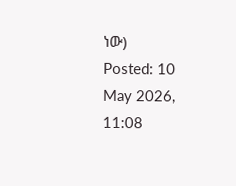ነው)
Posted: 10 May 2026, 11:08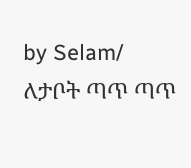by Selam/
ለታቦት ጣጥ ጣጥ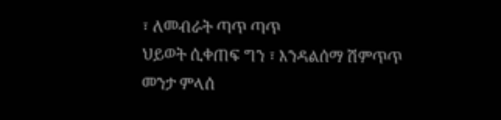፣ ለመብራት ጣጥ ጣጥ
ህይወት ሲቀጠፍ ግን ፣ እንዳልሰማ ሽምጥጥ
መንታ ምላሰ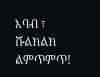እባብ ፣ ሹልክልክ ልምጥምጥ!